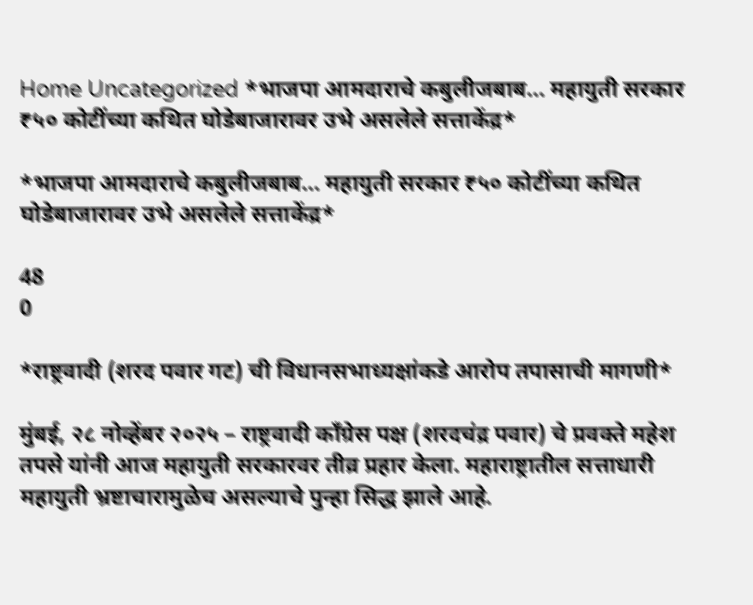Home Uncategorized *भाजपा आमदाराचे कबुलीजबाब… महायुती सरकार ₹५० कोटींच्या कथित घोडेबाजारावर उभे असलेले सत्ताकेंद्र*

*भाजपा आमदाराचे कबुलीजबाब… महायुती सरकार ₹५० कोटींच्या कथित घोडेबाजारावर उभे असलेले सत्ताकेंद्र*

48
0

*राष्ट्रवादी (शरद पवार गट) ची विधानसभाध्यक्षांकडे आरोप तपासाची मागणी*

मुंबई, २८ नोव्हेंबर २०२५ – राष्ट्रवादी काँग्रेस पक्ष (शरदचंद्र पवार) चे प्रवक्ते महेश तपसे यांनी आज महायुती सरकारवर तीव्र प्रहार केला. महाराष्ट्रातील सत्ताधारी महायुती भ्रष्टाचारामुळेच असल्याचे पुन्हा सिद्ध झाले आहे.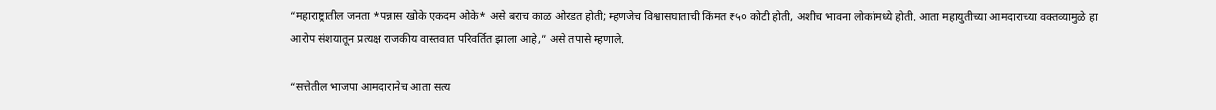“महाराष्ट्रातील जनता *पन्नास खोके एकदम ओके* असे बराच काळ ओरडत होती; म्हणजेच विश्वासघाताची किंमत ₹५० कोटी होती, अशीच भावना लोकांमध्ये होती. आता महायुतीच्या आमदाराच्या वक्तव्यामुळे हा आरोप संशयातून प्रत्यक्ष राजकीय वास्तवात परिवर्तित झाला आहे,” असे तपासे म्हणाले.

“सत्तेतील भाजपा आमदारानेच आता सत्य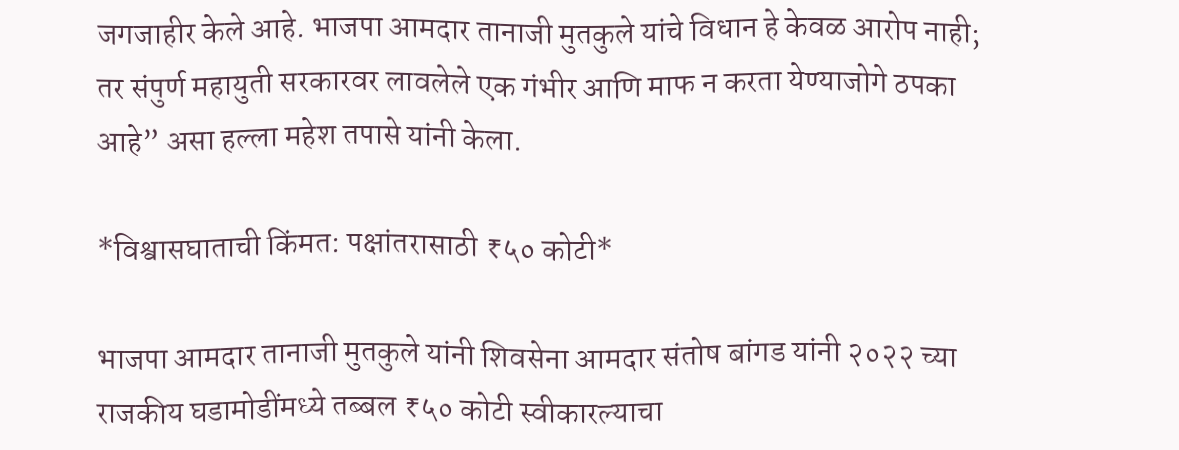जगजाहीर केले आहे. भाजपा आमदार तानाजी मुतकुले यांचे विधान हे केवळ आरोप नाही; तर संपुर्ण महायुती सरकारवर लावलेले एक गंभीर आणि माफ न करता येण्याजोगे ठपका आहे” असा हल्ला महेश तपासे यांनी केला.

*विश्वासघाताची किंमत: पक्षांतरासाठी ₹५० कोटी*

भाजपा आमदार तानाजी मुतकुले यांनी शिवसेना आमदार संतोष बांगड यांनी २०२२ च्या राजकीय घडामोडींमध्ये तब्बल ₹५० कोटी स्वीकारल्याचा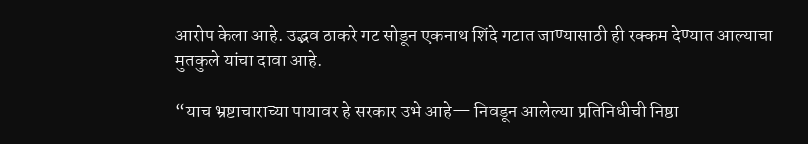आरोप केला आहे. उद्भव ठाकरे गट सोडून एकनाथ शिंदे गटात जाण्यासाठी ही रक्कम देण्यात आल्याचा मुतकुले यांचा दावा आहे.

“याच भ्रष्टाचाराच्या पायावर हे सरकार उभे आहे— निवडून आलेल्या प्रतिनिधीची निष्ठा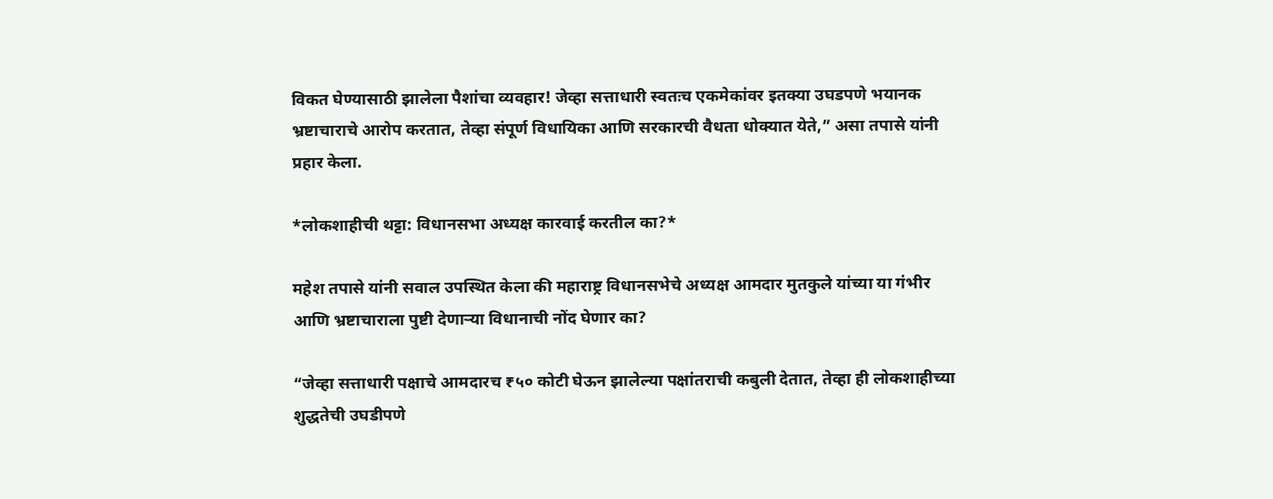विकत घेण्यासाठी झालेला पैशांचा व्यवहार! जेव्हा सत्ताधारी स्वतःच एकमेकांवर इतक्या उघडपणे भयानक भ्रष्टाचाराचे आरोप करतात, तेव्हा संपूर्ण विधायिका आणि सरकारची वैधता धोक्यात येते,” असा तपासे यांनी प्रहार केला.

*लोकशाहीची थट्टा: विधानसभा अध्यक्ष कारवाई करतील का?*

महेश तपासे यांनी सवाल उपस्थित केला की महाराष्ट्र विधानसभेचे अध्यक्ष आमदार मुतकुले यांच्या या गंभीर आणि भ्रष्टाचाराला पुष्टी देणाऱ्या विधानाची नोंद घेणार का?

“जेव्हा सत्ताधारी पक्षाचे आमदारच ₹५० कोटी घेऊन झालेल्या पक्षांतराची कबुली देतात, तेव्हा ही लोकशाहीच्या शुद्धतेची उघडीपणे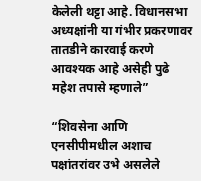केलेली थट्टा आहे. विधानसभा अध्यक्षांनी या गंभीर प्रकरणावर तातडीने कारवाई करणे आवश्यक आहे असेही पुढे महेश तपासे म्हणाले”

“शिवसेना आणि एनसीपीमधील अशाच पक्षांतरांवर उभे असलेले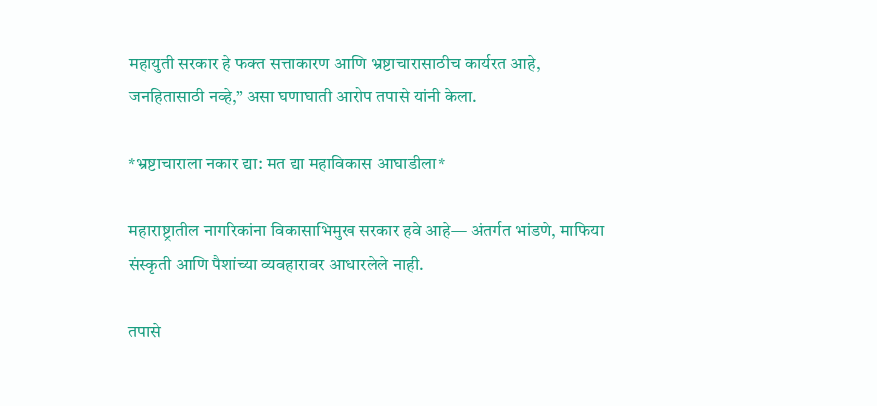महायुती सरकार हे फक्त सत्ताकारण आणि भ्रष्टाचारासाठीच कार्यरत आहे, जनहितासाठी नव्हे,” असा घणाघाती आरोप तपासे यांनी केला.

*भ्रष्टाचाराला नकार द्या: मत द्या महाविकास आघाडीला*

महाराष्ट्रातील नागरिकांना विकासाभिमुख सरकार हवे आहे— अंतर्गत भांडणे, माफिया संस्कृती आणि पैशांच्या व्यवहारावर आधारलेले नाही.

तपासे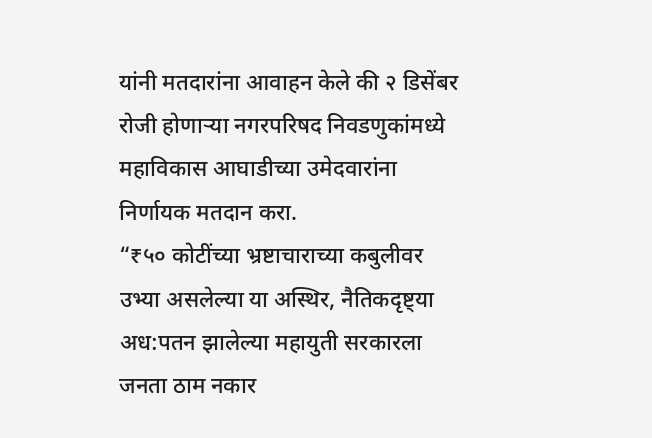यांनी मतदारांना आवाहन केले की २ डिसेंबर रोजी होणाऱ्या नगरपरिषद निवडणुकांमध्ये महाविकास आघाडीच्या उमेदवारांना निर्णायक मतदान करा.
“₹५० कोटींच्या भ्रष्टाचाराच्या कबुलीवर उभ्या असलेल्या या अस्थिर, नैतिकदृष्ट्या अध:पतन झालेल्या महायुती सरकारला जनता ठाम नकार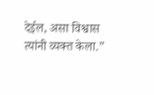देईल, असा विश्वास त्यांनी व्यक्त केला.”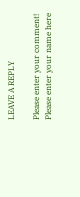LEAVE A REPLY

Please enter your comment!
Please enter your name here